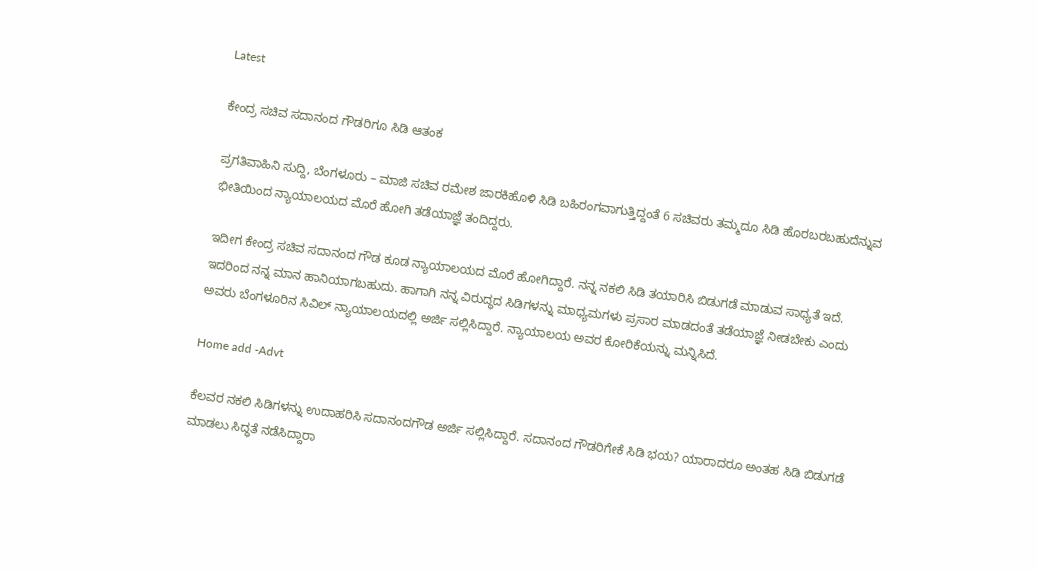Latest

ಕೇಂದ್ರ ಸಚಿವ ಸದಾನಂದ ಗೌಡರಿಗೂ ಸಿಡಿ ಆತಂಕ

ಪ್ರಗತಿವಾಹಿನಿ ಸುದ್ದಿ, ಬೆಂಗಳೂರು – ಮಾಜಿ ಸಚಿವ ರಮೇಶ ಜಾರಕಿಹೊಳಿ ಸಿಡಿ ಬಹಿರಂಗವಾಗುತ್ತಿದ್ದಂತೆ 6 ಸಚಿವರು ತಮ್ಮದೂ ಸಿಡಿ ಹೊರಬರಬಹುದೆನ್ನುವ ಭೀತಿಯಿಂದ ನ್ಯಾಯಾಲಯದ ಮೊರೆ ಹೋಗಿ ತಡೆಯಾಜ್ಞೆ ತಂದಿದ್ದರು.

ಇದೀಗ ಕೇಂದ್ರ ಸಚಿವ ಸದಾನಂದ ಗೌಡ ಕೂಡ ನ್ಯಾಯಾಲಯದ ಮೊರೆ ಹೋಗಿದ್ದಾರೆ. ನನ್ನ ನಕಲಿ ಸಿಡಿ ತಯಾರಿಸಿ ಬಿಡುಗಡೆ ಮಾಡುವ ಸಾಧ್ಯತೆ ಇದೆ. ಇದರಿಂದ ನನ್ನ ಮಾನ ಹಾನಿಯಾಗಬಹುದು. ಹಾಗಾಗಿ ನನ್ನ ವಿರುದ್ಧದ ಸಿಡಿಗಳನ್ನು ಮಾಧ್ಯಮಗಳು ಪ್ರಸಾರ ಮಾಡದಂತೆ ತಡೆಯಾಜ್ಞೆ ನೀಡಬೇಕು ಎಂದು ಅವರು ಬೆಂಗಳೂರಿನ ಸಿವಿಲ್ ನ್ಯಾಯಾಲಯದಲ್ಲಿ ಅರ್ಜಿ ಸಲ್ಲಿಸಿದ್ದಾರೆ. ನ್ಯಾಯಾಲಯ ಅವರ ಕೋರಿಕೆಯನ್ನು ಮನ್ನಿಸಿದೆ.

Home add -Advt

ಕೆಲವರ ನಕಲಿ ಸಿಡಿಗಳನ್ನು ಉದಾಹರಿಸಿ ಸದಾನಂದಗೌಡ ಅರ್ಜಿ ಸಲ್ಲಿಸಿದ್ದಾರೆ. ಸದಾನಂದ ಗೌಡರಿಗೇಕೆ ಸಿಡಿ ಭಯ? ಯಾರಾದರೂ ಅಂತಹ ಸಿಡಿ ಬಿಡುಗಡೆ ಮಾಡಲು ಸಿದ್ಧತೆ ನಡೆಸಿದ್ದಾರಾ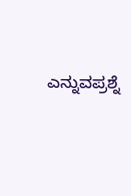ಎನ್ನುವಪ್ರಶ್ನೆ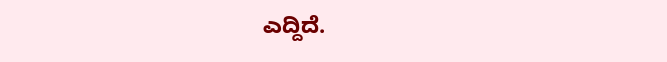ಎದ್ದಿದೆ.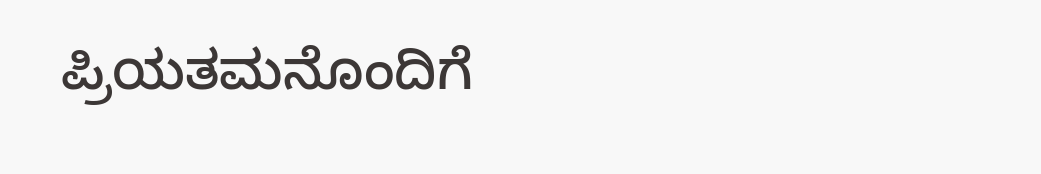ಪ್ರಿಯತಮನೊಂದಿಗೆ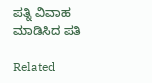ಪತ್ನಿ ವಿವಾಹ ಮಾಡಿಸಿದ ಪತಿ

Related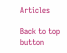Articles

Back to top button